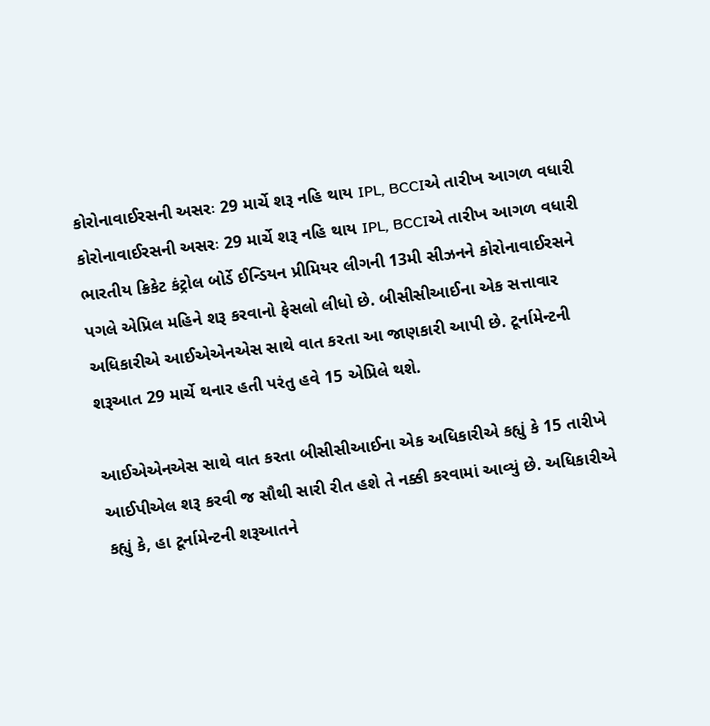કોરોનાવાઈરસની અસરઃ 29 માર્ચે શરૂ નહિ થાય IPL, BCCIએ તારીખ આગળ વધારી
કોરોનાવાઈરસની અસરઃ 29 માર્ચે શરૂ નહિ થાય IPL, BCCIએ તારીખ આગળ વધારી
ભારતીય ક્રિકેટ કંટ્રોલ બોર્ડે ઈન્ડિયન પ્રીમિયર લીગની 13મી સીઝનને કોરોનાવાઈરસને પગલે એપ્રિલ મહિને શરૂ કરવાનો ફેસલો લીધો છે. બીસીસીઆઈના એક સત્તાવાર અધિકારીએ આઈએએનએસ સાથે વાત કરતા આ જાણકારી આપી છે. ટૂર્નામેન્ટની શરૂઆત 29 માર્ચે થનાર હતી પરંતુ હવે 15 એપ્રિલે થશે.

આઈએએનએસ સાથે વાત કરતા બીસીસીઆઈના એક અધિકારીએ કહ્યું કે 15 તારીખે આઈપીએલ શરૂ કરવી જ સૌથી સારી રીત હશે તે નક્કી કરવામાં આવ્યું છે. અધિકારીએ કહ્યું કે, હા ટૂર્નામેન્ટની શરૂઆતને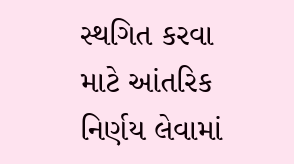સ્થગિત કરવા માટે આંતરિક નિર્ણય લેવામાં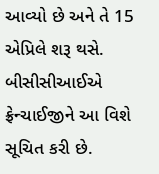આવ્યો છે અને તે 15 એપ્રિલે શરૂ થસે. બીસીસીઆઈએ ફ્રેન્ચાઈજીને આ વિશે સૂચિત કરી છે.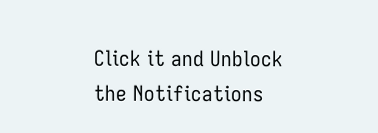Click it and Unblock the Notifications